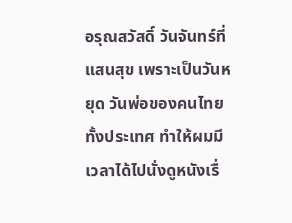อรุณสวัสดิ์ วันจันทร์ที่แสนสุข เพราะเป็นวันหยุด วันพ่อของคนไทยทั้งประเทศ ทำให้ผมมีเวลาได้ไปนั่งดูหนังเรื่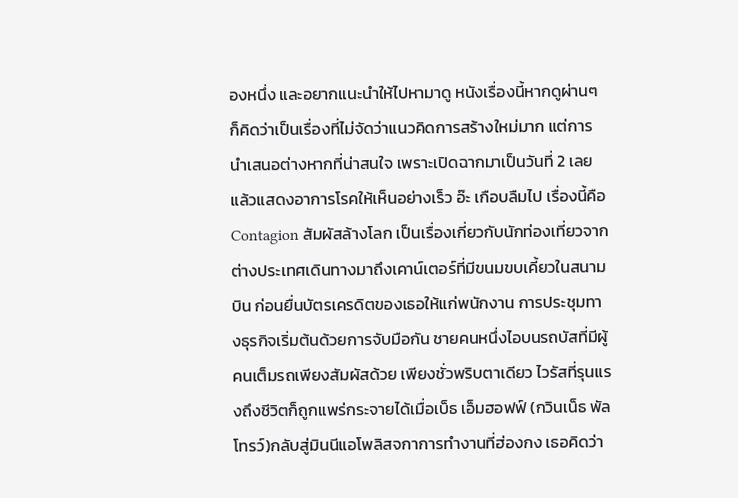องหนึ่ง และอยากแนะนำให้ไปหามาดู หนังเรื่องนี้หากดูผ่านๆ ก็คิดว่าเป็นเรื่องที่ไม่จัดว่าแนวคิดการสร้างใหม่มาก แต่การนำเสนอต่างหากที่น่าสนใจ เพราะเปิดฉากมาเป็นวันที่ 2 เลย แล้วแสดงอาการโรคให้เห็นอย่างเร็ว อ๊ะ เกือบลืมไป เรื่องนี้คือ Contagion สัมผัสล้างโลก เป็นเรื่องเกี่ยวกับนักท่องเที่ยวจากต่างประเทศเดินทางมาถึงเคาน์เตอร์ที่มีขนมขบเคี้ยวในสนามบิน ก่อนยื่นบัตรเครดิตของเธอให้แก่พนักงาน การประชุมทางธุรกิจเริ่มต้นด้วยการจับมือกัน ชายคนหนึ่งไอบนรถบัสที่มีผู้คนเต็มรถเพียงสัมผัสด้วย เพียงชั่วพริบตาเดียว ไวรัสที่รุนแรงถึงชีวิตก็ถูกแพร่กระจายได้เมื่อเบ็ธ เอ็มฮอฟฟ์ (กวินเน็ธ พัลโทรว์)กลับสู่มินนีแอโพลิสจกาการทำงานที่ฮ่องกง เธอคิดว่า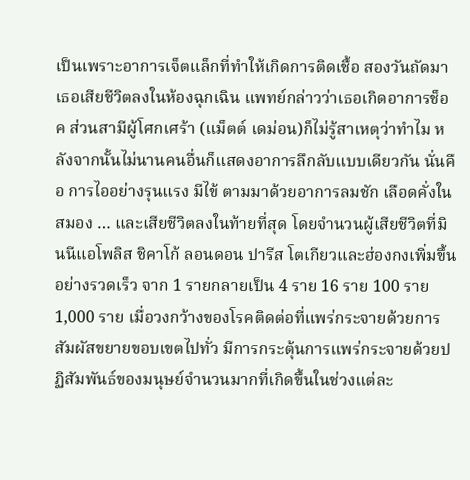เป็นเพราะอาการเจ็ตแล็กที่ทำให้เกิดการติดเชื้อ สองวันถัดมาเธอเสียชีวิตลงในห้องฉุกเฉิน แพทย์กล่าวว่าเธอเกิดอาการช็อค ส่วนสามีผู้โศกเศร้า (แม็ตต์ เดม่อน)ก็ไม่รู้สาเหตุว่าทำไม หลังจากนั้นไม่นานคนอื่นก็แสดงอาการลึกลับแบบเดียวกัน นั่นคือ การไออย่างรุนแรง มีไข้ ตามมาด้วยอาการลมชัก เลือดคั่งในสมอง … และเสียชีวิตลงในท้ายที่สุด โดยจำนวนผู้เสียชีวิตที่มินนีแอโพลิส ชิคาโก้ ลอนดอน ปารีส โตเกียวและฮ่องกงเพิ่มขึ้นอย่างรวดเร็ว จาก 1 รายกลายเป็น 4 ราย 16 ราย 100 ราย 1,000 ราย เมื่อวงกว้างของโรคติดต่อที่แพร่กระจายด้วยการสัมผัสขยายขอบเขตไปทั่ว มีการกระตุ้นการแพร่กระจายด้วยปฏิสัมพันธ์ของมนุษย์จำนวนมากที่เกิดขึ้นในช่วงแต่ละ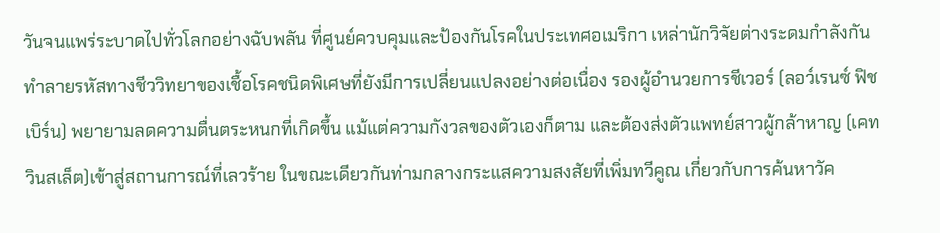วันจนแพร่ระบาดไปทั่วโลกอย่างฉับพลัน ที่ศูนย์ควบคุมและป้องกันโรคในประเทศอเมริกา เหล่านักวิจัยต่างระดมกำลังกันทำลายรหัสทางชีววิทยาของเชื้อโรคชนิดพิเศษที่ยังมีการเปลี่ยนแปลงอย่างต่อเนื่อง รองผู้อำนวยการชีเวอร์ (ลอว์เรนซ์ ฟิชเบิร์น) พยายามลดความตื่นตระหนกที่เกิดขึ้น แม้แต่ความกังวลของตัวเองก็ตาม และต้องส่งตัวแพทย์สาวผู้กล้าหาญ (เคท วินสเล็ต)เข้าสู่สถานการณ์ที่เลวร้าย ในขณะเดียวกันท่ามกลางกระแสความสงสัยที่เพิ่มทวีคูณ เกี่ยวกับการค้นหาวัค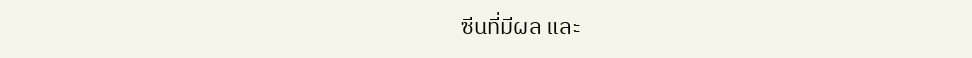ซีนที่มีผล และ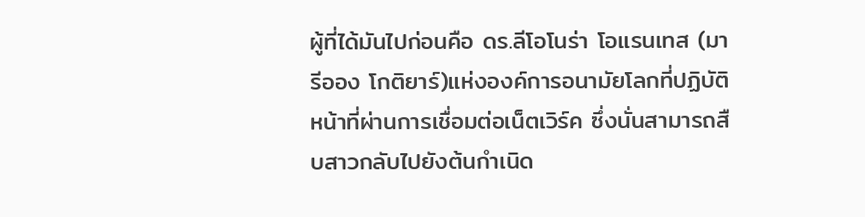ผู้ที่ได้มันไปก่อนคือ ดร.ลีโอโนร่า โอแรนเทส (มารีออง โกติยาร์)แห่งองค์การอนามัยโลกที่ปฏิบัติหน้าที่ผ่านการเชื่อมต่อเน็ตเวิร์ค ซึ่งนั่นสามารถสืบสาวกลับไปยังต้นกำเนิด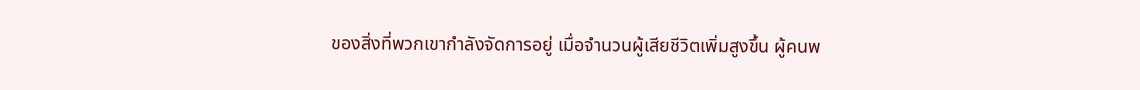ของสิ่งที่พวกเขากำลังจัดการอยู่ เมื่อจำนวนผู้เสียชีวิตเพิ่มสูงขึ้น ผู้คนพ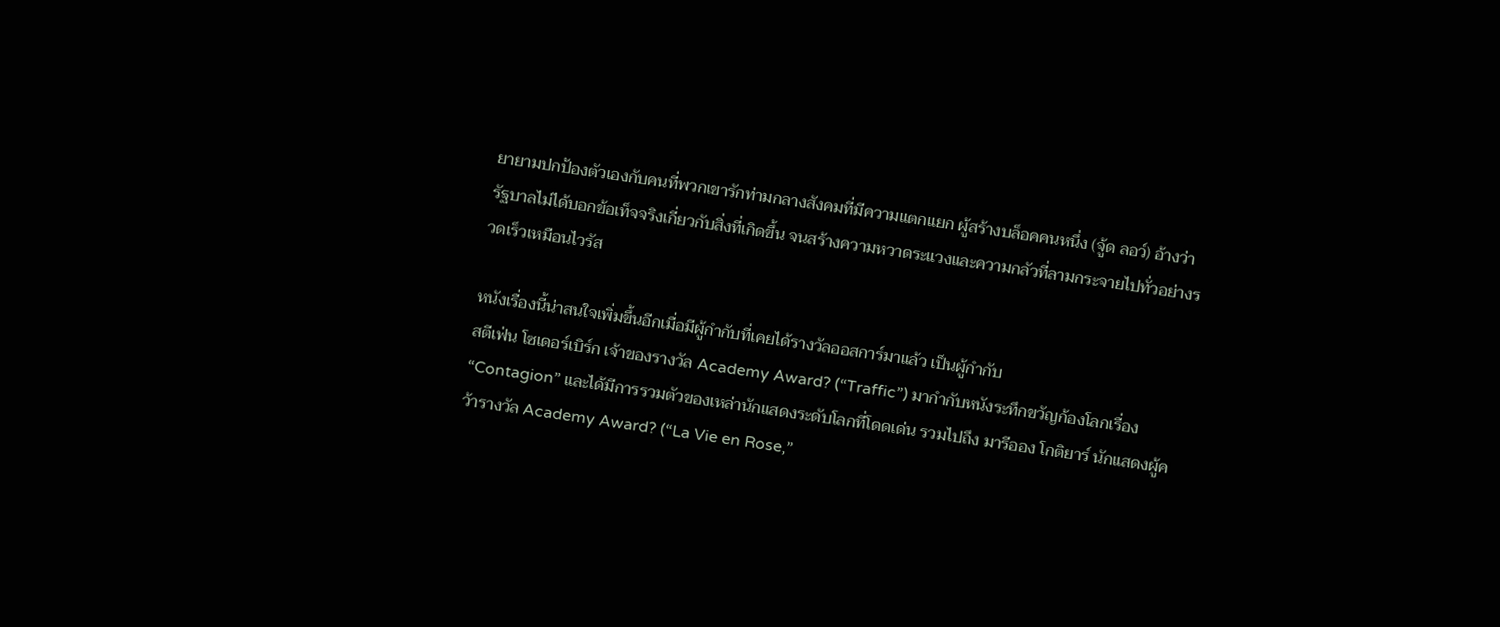ยายามปกป้องตัวเองกับคนที่พวกเขารักท่ามกลางสังคมที่มีความแตกแยก ผู้สร้างบล็อคคนหนึ่ง (จู้ด ลอว์) อ้างว่ารัฐบาลไม่ได้บอกข้อเท็จจริงเกี่ยวกับสิ่งที่เกิดขึ้น จนสร้างความหวาดระแวงและความกลัวที่ลามกระจายไปทั่วอย่างรวดเร็วเหมือนไวรัส

หนังเรื่องนี้น่าสนใจเพิ่มขึ้นอีกเมื่อมีผู้กำกับที่เคยได้รางวัลออสการ์มาแล้ว เป็นผู้กำกับ
สตีเฟ่น โซเดอร์เบิร์ก เจ้าของรางวัล Academy Award? (“Traffic”) มากำกับหนังระทึกขวัญก้องโลกเรื่อง “Contagion” และได้มีการรวมตัวของเหล่านักแสดงระดับโลกที่โดดเด่น รวมไปถึง มารีออง โกติยาร์ นักแสดงผู้คว้ารางวัล Academy Award? (“La Vie en Rose,”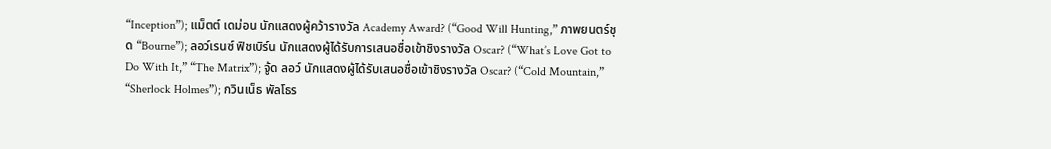“Inception”); แม็ตต์ เดม่อน นักแสดงผู้คว้ารางวัล Academy Award? (“Good Will Hunting,” ภาพยนตร์ชุด “Bourne”); ลอว์เรนซ์ ฟิชเบิร์น นักแสดงผู้ได้รับการเสนอชื่อเข้าชิงรางวัล Oscar? (“What’s Love Got to Do With It,” “The Matrix”); จู้ด ลอว์ นักแสดงผู้ได้รับเสนอชื่อเข้าชิงรางวัล Oscar? (“Cold Mountain,” “Sherlock Holmes”); กวินเน็ธ พัลโธร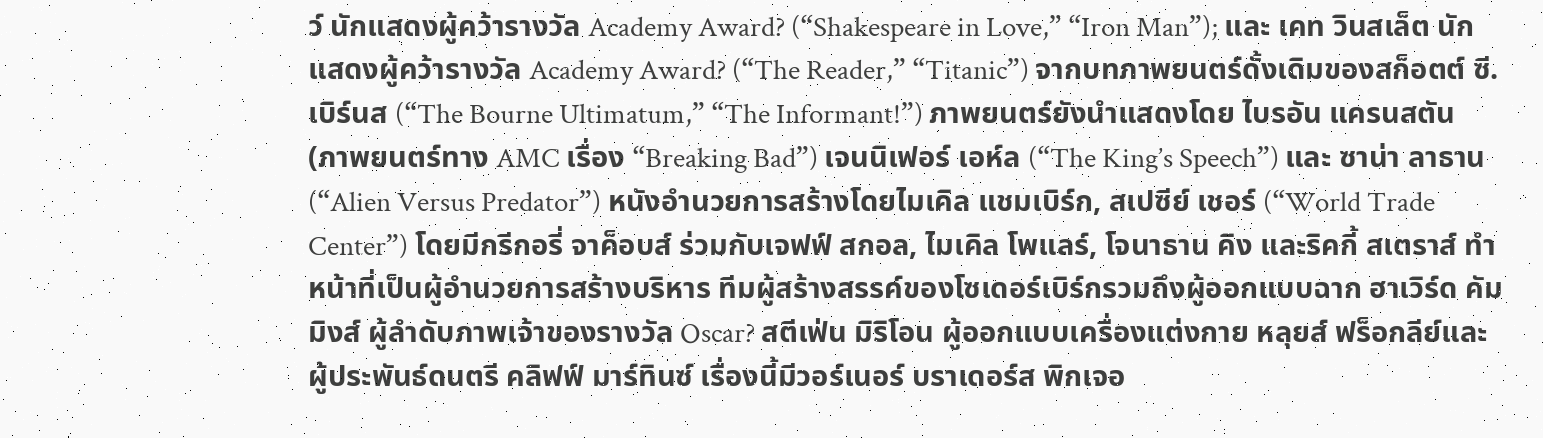ว์ นักแสดงผู้คว้ารางวัล Academy Award? (“Shakespeare in Love,” “Iron Man”); และ เคท วินสเล็ต นักแสดงผู้คว้ารางวัล Academy Award? (“The Reader,” “Titanic”) จากบทภาพยนตร์ดั้งเดิมของสก็อตต์ ซี. เบิร์นส (“The Bourne Ultimatum,” “The Informant!”) ภาพยนตร์ยังนำแสดงโดย ไบรอัน แครนสตัน (ภาพยนตร์ทาง AMC เรื่อง “Breaking Bad”) เจนนิเฟอร์ เอห์ล (“The King’s Speech”) และ ซาน่า ลาธาน (“Alien Versus Predator”) หนังอำนวยการสร้างโดยไมเคิล แชมเบิร์ก, สเปซีย์ เชอร์ (“World Trade Center”) โดยมีกรีกอรี่ จาค็อบส์ ร่วมกับเจฟฟ์ สกอล, ไมเคิล โพแลร์, โจนาธาน คิง และริคกี้ สเตราส์ ทำหน้าที่เป็นผู้อำนวยการสร้างบริหาร ทีมผู้สร้างสรรค์ของโซเดอร์เบิร์กรวมถึงผู้ออกแบบฉาก ฮาเวิร์ด คัมมิงส์ ผู้ลำดับภาพเจ้าของรางวัล Oscar? สตีเฟ่น มิริโอน ผู้ออกแบบเครื่องแต่งกาย หลุยส์ ฟร็อกลีย์และผู้ประพันธ์ดนตรี คลิฟฟ์ มาร์ทินซ์ เรื่องนี้มีวอร์เนอร์ บราเดอร์ส พิกเจอ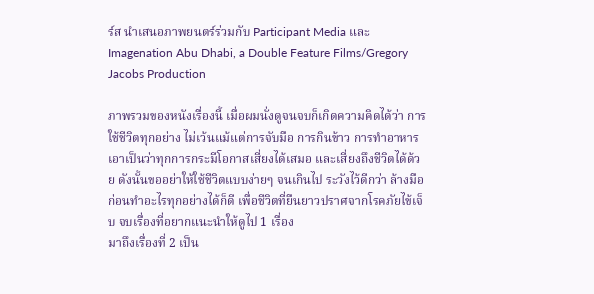ร์ส นำเสนอภาพยนตร์ร่วมกับ Participant Media และ Imagenation Abu Dhabi, a Double Feature Films/Gregory Jacobs Production

ภาพรวมของหนังเรื่องนี้ เมื่อผมนั่งดูจนจบก็เกิดความคิดได้ว่า การใช้ชีวิตทุกอย่าง ไม่เว้นแม้แต่การจับมือ การกินข้าว การทำอาหาร เอาเป็นว่าทุกการกระมีโอกาสเสี่ยงได้เสมอ และเสี่ยงถึงชีวิตได้ด้วย ดังนั้นขออย่าให้ใช้ชีวิตแบบง่ายๆ จนเกินไป ระวังไว้ดีกว่า ล้างมือก่อนทำอะไรทุกอย่างได้ก็ดี เพื่อชีวิตที่ยืนยาวปราศจากโรคภัยไข้เจ็บ จบเรื่องที่อยากแนะนำให้ดูไป 1 เรื่อง
มาถึงเรื่องที่ 2 เป็น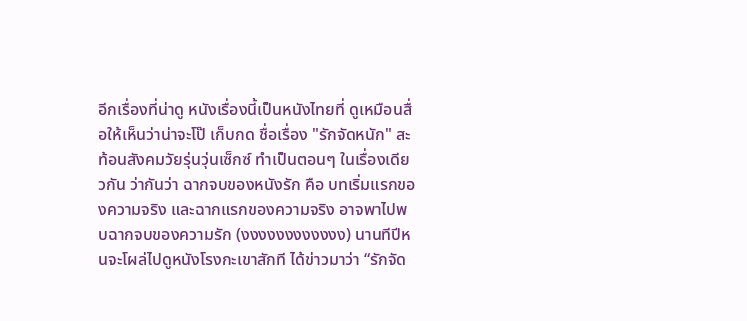อีกเรื่องที่น่าดู หนังเรื่องนี้เป็นหนังไทยที่ ดูเหมือนสื่อให้เห็นว่าน่าจะโป๊ เก็บกด ชื่อเรื่อง "รักจัดหนัก" สะท้อนสังคมวัยรุ่นวุ่นเซ็กซ์ ทำเป็นตอนๆ ในเรื่องเดียวกัน ว่ากันว่า ฉากจบของหนังรัก คือ บทเริ่มแรกของความจริง และฉากแรกของความจริง อาจพาไปพบฉากจบของความรัก (งงงงงงงงงงงง) นานทีปีหนจะโผล่ไปดูหนังโรงกะเขาสักที ได้ข่าวมาว่า “รักจัด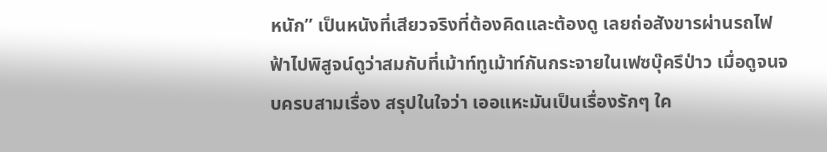หนัก” เป็นหนังที่เสียวจริงที่ต้องคิดและต้องดู เลยถ่อสังขารผ่านรถไฟฟ้าไปพิสูจน์ดูว่าสมกับที่เม้าท์ทูเม้าท์กันกระจายในเฟซบุ๊ครึป่าว เมื่อดูจนจบครบสามเรื่อง สรุปในใจว่า เออแหะมันเป็นเรื่องรักๆ ใค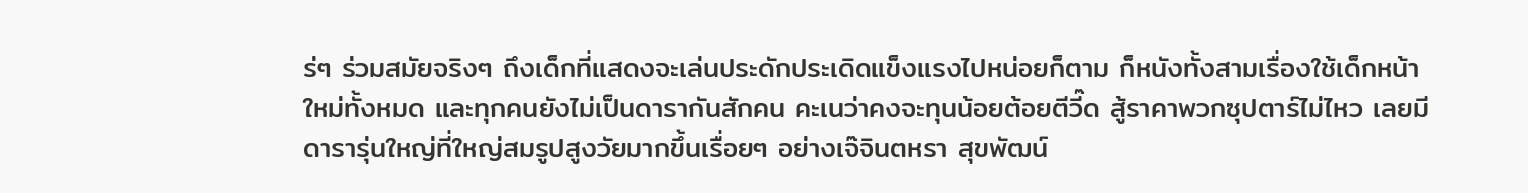ร่ๆ ร่วมสมัยจริงๆ ถึงเด็กที่แสดงจะเล่นประดักประเดิดแข็งแรงไปหน่อยก็ตาม ก็หนังทั้งสามเรื่องใช้เด็กหน้าใหม่ทั้งหมด และทุกคนยังไม่เป็นดารากันสักคน คะเนว่าคงจะทุนน้อยต้อยตีวี๊ด สู้ราคาพวกซุปตาร์ไม่ไหว เลยมีดารารุ่นใหญ่ที่ใหญ่สมรูปสูงวัยมากขึ้นเรื่อยๆ อย่างเจ๊จินตหรา สุขพัฒน์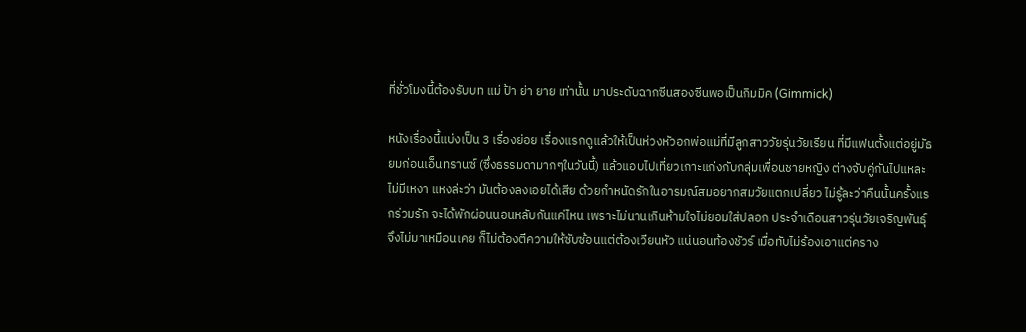ที่ชั่วโมงนี้ต้องรับบท แม่ ป้า ย่า ยาย เท่านั้น มาประดับฉากซีนสองซีนพอเป็นกิมมิค (Gimmick)

หนังเรื่องนี้แบ่งเป็น 3 เรื่องย่อย เรื่องแรกดูแล้วให้เป็นห่วงหัวอกพ่อแม่ที่มีลูกสาววัยรุ่นวัยเรียน ที่มีแฟนตั้งแต่อยู่มัธยมก่อนเอ็นทรานซ์ (ซึ่งธรรมดามากๆในวันนี้) แล้วแอบไปเที่ยวเกาะแก่งกับกลุ่มเพื่อนชายหญิง ต่างจับคู่กันไปแหละ ไม่มีเหงา แหงล่ะว่า มันต้องลงเอยได้เสีย ด้วยกำหนัดรักในอารมณ์สมอยากสมวัยแตกเปลี่ยว ไม่รู้ละว่าคืนนั้นครั้งแรกร่วมรัก จะได้พักผ่อนนอนหลับกันแค่ไหน เพราะไม่นานเกินห้ามใจไม่ยอมใส่ปลอก ประจำเดือนสาวรุ่นวัยเจริญพันธุ์จึงไม่มาเหมือนเคย ก็ไม่ต้องตีความให้ซับซ้อนแต่ต้องเวียนหัว แน่นอนท้องชัวร์ เมื่อทับไม่ร้องเอาแต่คราง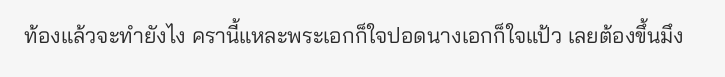ท้องแล้วจะทำยังไง ครานี้แหละพระเอกก็ใจปอดนางเอกก็ใจแป้ว เลยต้องขึ้นมึง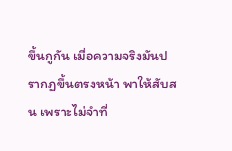ขึ้นกูกัน เมื่อความจริงมันปรากฏขึ้นตรงหน้า พาให้สับสน เพราะไม่จำที่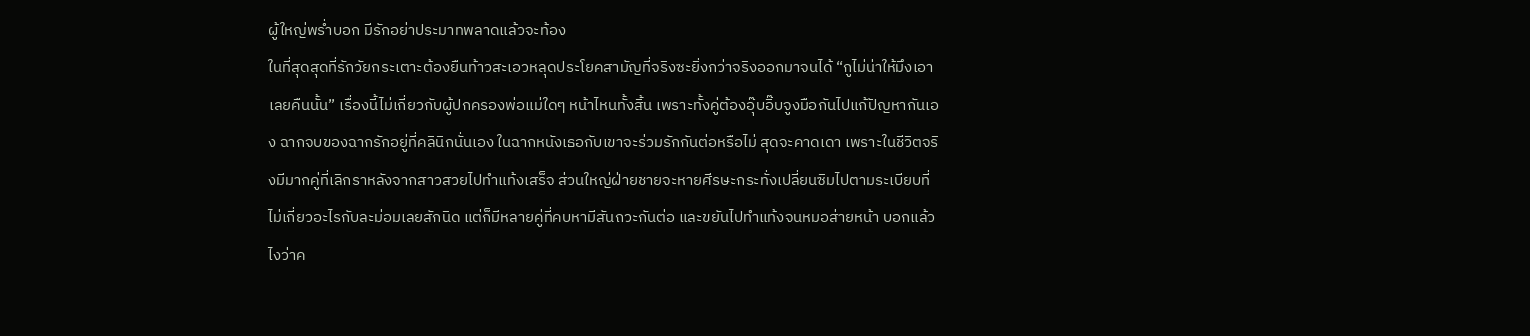ผู้ใหญ่พร่ำบอก มีรักอย่าประมาทพลาดแล้วจะท้อง
ในที่สุดสุดที่รักวัยกระเตาะต้องยืนท้าวสะเอวหลุดประโยคสามัญที่จริงซะยิ่งกว่าจริงออกมาจนได้ “กูไม่น่าให้มึงเอาเลยคืนนั้น” เรื่องนี้ไม่เกี่ยวกับผู้ปกครองพ่อแม่ใดๆ หน้าไหนทั้งสิ้น เพราะทั้งคู่ต้องอุ๊บอิ๊บจูงมือกันไปแก้ปัญหากันเอง ฉากจบของฉากรักอยู่ที่คลินิกนั่นเอง ในฉากหนังเธอกับเขาจะร่วมรักกันต่อหรือไม่ สุดจะคาดเดา เพราะในชีวิตจริงมีมากคู่ที่เลิกราหลังจากสาวสวยไปทำแท้งเสร็จ ส่วนใหญ่ฝ่ายชายจะหายศีรษะกระทั่งเปลี่ยนซิมไปตามระเบียบที่ไม่เกี่ยวอะไรกับละม่อมเลยสักนิด แต่ก็มีหลายคู่ที่คบหามีสันถวะกันต่อ และขยันไปทำแท้งจนหมอส่ายหน้า บอกแล้วไงว่าค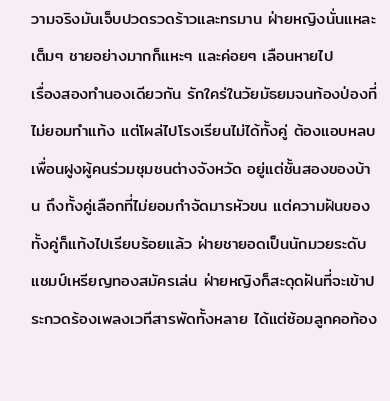วามจริงมันเจ็บปวดรวดร้าวและทรมาน ฝ่ายหญิงนั่นแหละเต็มๆ ชายอย่างมากก็แหะๆ และค่อยๆ เลือนหายไป
เรื่องสองทำนองเดียวกัน รักใคร่ในวัยมัธยมจนท้องป่องที่ไม่ยอมทำแท้ง แต่โผล่ไปโรงเรียนไม่ได้ทั้งคู่ ต้องแอบหลบเพื่อนฝูงผู้คนร่วมชุมชนต่างจังหวัด อยู่แต่ชั้นสองของบ้าน ถึงทั้งคู่เลือกที่ไม่ยอมกำจัดมารหัวขน แต่ความฝันของทั้งคู่ก็แท้งไปเรียบร้อยแล้ว ฝ่ายชายอดเป็นนักมวยระดับแชมป์เหรียญทองสมัครเล่น ฝ่ายหญิงก็สะดุดฝันที่จะเข้าประกวดร้องเพลงเวทีสารพัดทั้งหลาย ได้แต่ซ้อมลูกคอท้อง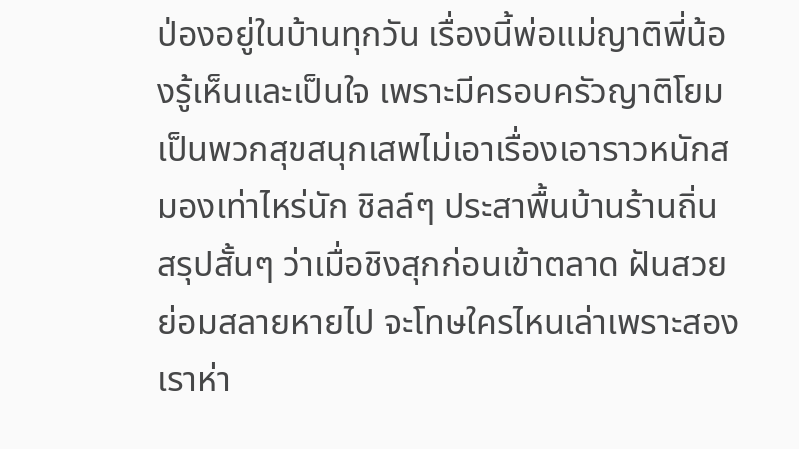ป่องอยู่ในบ้านทุกวัน เรื่องนี้พ่อแม่ญาติพี่น้องรู้เห็นและเป็นใจ เพราะมีครอบครัวญาติโยมเป็นพวกสุขสนุกเสพไม่เอาเรื่องเอาราวหนักสมองเท่าไหร่นัก ชิลล์ๆ ประสาพื้นบ้านร้านถิ่น
สรุปสั้นๆ ว่าเมื่อชิงสุกก่อนเข้าตลาด ฝันสวยย่อมสลายหายไป จะโทษใครไหนเล่าเพราะสองเราห่า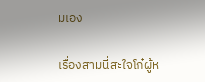มเอง

เรื่องสามนี่สะใจโก๋ผู้ห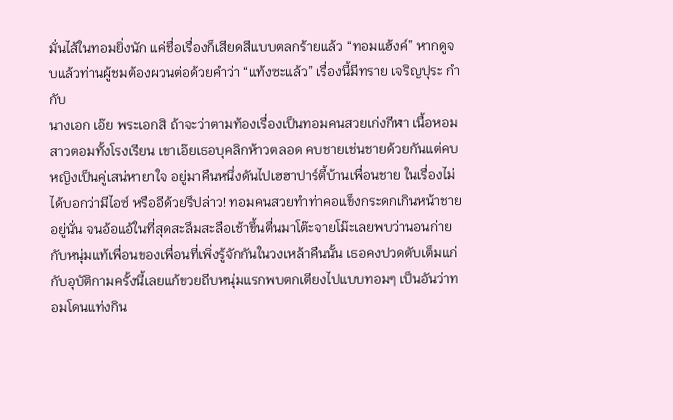มั่นไส้ในทอมยิ่งนัก แค่ชื่อเรื่องก็เสียดสีแบบตลกร้ายแล้ว “ทอมแฮ้งค์” หากดูจบแล้วท่านผู้ชมต้องผวนต่อด้วยคำว่า “แท้งซะแล้ว” เรื่องนี้มีทราย เจริญปุระ กำกับ
นางเอก เอ๊ย พระเอกสิ ถ้าจะว่าตามท้องเรื่องเป็นทอมคนสวยเก่งกีฬา เนื้อหอมสาวตอมทั้งโรงเรียน เขาเอ๊ยเธอบุคลิกห้าวตลอด คบชายเช่นชายด้วยกันแต่คบหญิงเป็นคู่เสน่หายาใจ อยู่มาคืนหนึ่งดันไปเฮฮาปาร์ตี้บ้านเพื่อนชาย ในเรื่องไม่ได้บอกว่ามีไอซ์ หรืออีด้วยรึปล่าว! ทอมคนสวยทำท่าคอแข็งกระดกเกินหน้าชายอยู่นั่น จนอ้อแอ้ในที่สุดสะลึมสะลือเช้าขึ้นตื่นมาโต๊ะจายโม๊ะเลยพบว่านอนก่ายกับหนุ่มแท้เพื่อนของเพื่อนที่เพิ่งรู้จักกันในวงเหล้าคืนนั้น เธอคงปวดตับเต็มแก่กับอุบัติกามครั้งนี้เลยแก้ขวยถีบหนุ่มแรกพบตกเตียงไปแบบทอมๆ เป็นอันว่าทอมโดนแท่งกิน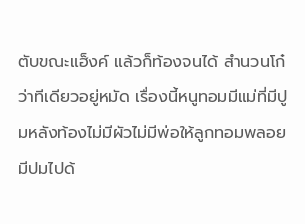ตับขณะแฮ็งค์ แล้วก็ท้องจนได้ สำนวนโก๋ว่าทีเดียวอยู่หมัด เรื่องนี้หนูทอมมีแม่ที่มีปูมหลังท้องไม่มีผัวไม่มีพ่อให้ลูกทอมพลอยมีปมไปด้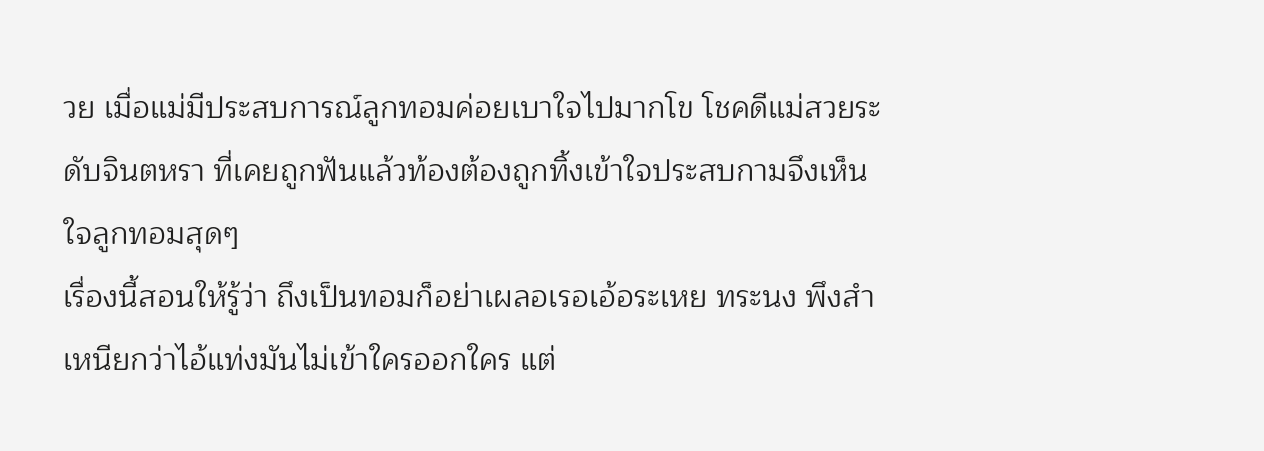วย เมื่อแม่มีประสบการณ์ลูกทอมค่อยเบาใจไปมากโข โชคดีแม่สวยระดับจินตหรา ที่เคยถูกฟันแล้วท้องต้องถูกทิ้งเข้าใจประสบกามจึงเห็นใจลูกทอมสุดๆ
เรื่องนี้สอนให้รู้ว่า ถึงเป็นทอมก็อย่าเผลอเรอเอ้อระเหย ทระนง พึงสำเหนียกว่าไอ้แท่งมันไม่เข้าใครออกใคร แต่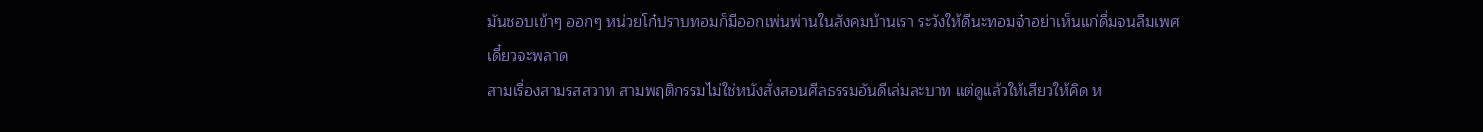มันชอบเข้าๆ ออกๆ หน่วยโก๋ปราบทอมก็มีออกเพ่นพ่านในสังคมบ้านเรา ระวังให้ดีนะทอมจ๋าอย่าเห็นแก่ดื่มจนลืมเพศ เดี๋ยวจะพลาด
สามเรื่องสามรสสวาท สามพฤติกรรมไม่ใช่หนังสั่งสอนศีลธรรมอันดีเล่มละบาท แต่ดูแล้วให้เสียวให้คิด ห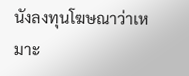นังลงทุนโฆษณาว่าเหมาะ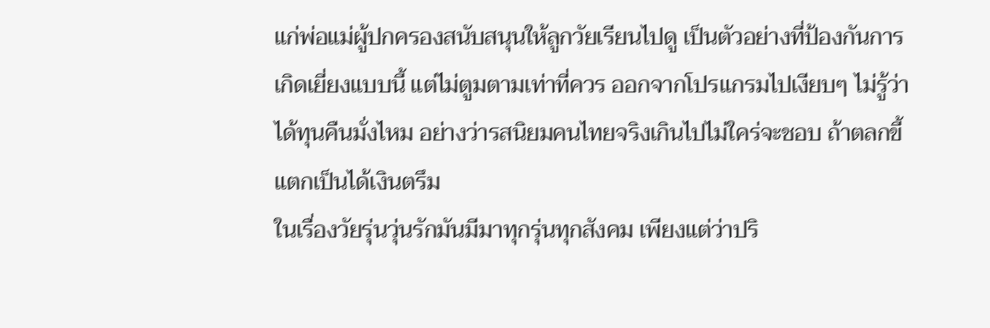แก่พ่อแม่ผู้ปกครองสนับสนุนให้ลูกวัยเรียนไปดู เป็นตัวอย่างที่ป้องกันการเกิดเยี่ยงแบบนี้ แต่ไม่ตูมตามเท่าที่ควร ออกจากโปรแกรมไปเงียบๆ ไม่รู้ว่าได้ทุนคืนมั่งไหม อย่างว่ารสนิยมคนไทยจริงเกินไปไม่ใคร่จะชอบ ถ้าตลกขี้แตกเป็นได้เงินตรึม
ในเรื่องวัยรุ่นวุ่นรักมันมีมาทุกรุ่นทุกสังคม เพียงแต่ว่าปริ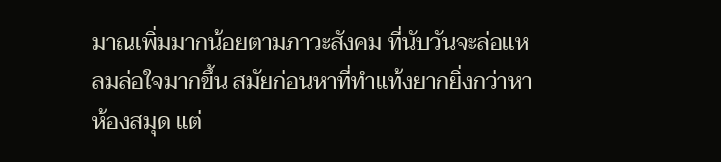มาณเพิ่มมากน้อยตามภาวะสังคม ที่นับวันจะล่อแหลมล่อใจมากขึ้น สมัยก่อนหาที่ทำแท้งยากยิ่งกว่าหาห้องสมุด แต่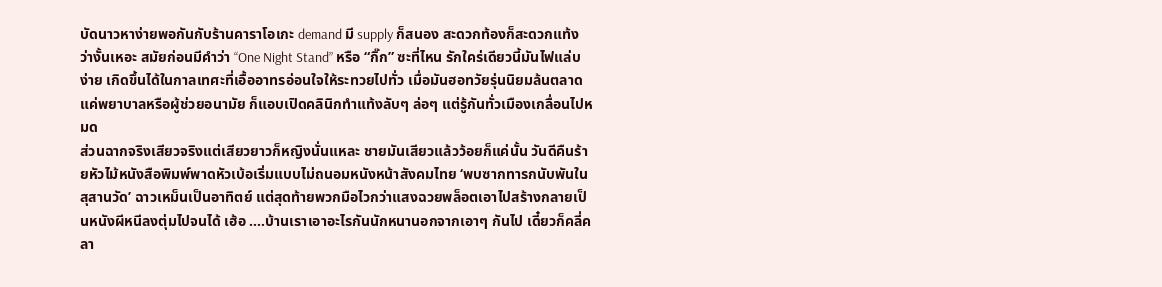บัดนาวหาง่ายพอกันกับร้านคาราโอเกะ demand มี supply ก็สนอง สะดวกท้องก็สะดวกแท้งว่างั้นเหอะ สมัยก่อนมีคำว่า “One Night Stand” หรือ “กิ๊ก” ซะที่ไหน รักใคร่เดียวนี้มันไฟแล่บง่าย เกิดขึ้นได้ในกาลเทศะที่เอื้ออาทรอ่อนใจให้ระทวยไปทั่ว เมื่อมันฮอทวัยรุ่นนิยมล้นตลาด แค่พยาบาลหรือผู้ช่วยอนามัย ก็แอบเปิดคลินิกทำแท้งลับๆ ล่อๆ แต่รู้กันทั่วเมืองเกลื่อนไปหมด
ส่วนฉากจริงเสียวจริงแต่เสียวยาวก็หญิงนั่นแหละ ชายมันเสียวแล้วว้อยก็แค่นั้น วันดีคืนร้ายหัวไม้หนังสือพิมพ์พาดหัวเบ้อเริ่มแบบไม่ถนอมหนังหน้าสังคมไทย ‘พบซากทารกนับพันในสุสานวัด’ ฉาวเหม็นเป็นอาทิตย์ แต่สุดท้ายพวกมือไวกว่าแสงฉวยพล็อตเอาไปสร้างกลายเป็นหนังผีหนีลงตุ่มไปจนได้ เฮ้อ ....บ้านเราเอาอะไรกันนักหนานอกจากเอาๆ กันไป เดี๋ยวก็คลี่คลา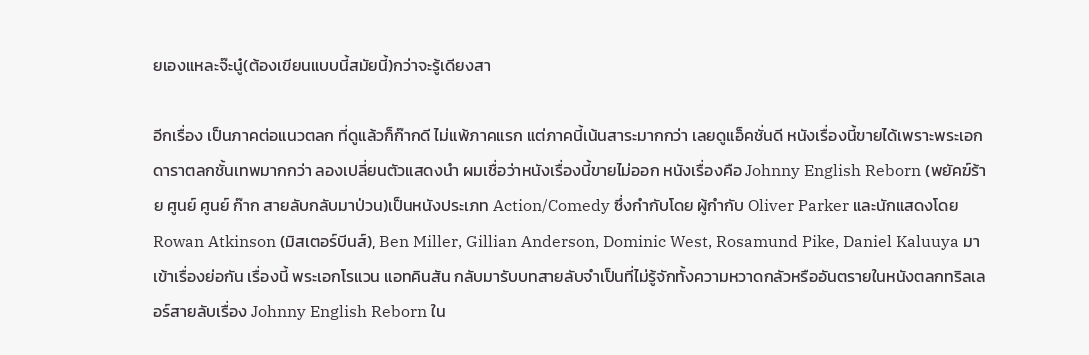ยเองแหละจ๊ะนู๋(ต้องเขียนแบบนี้สมัยนี้)กว่าจะรู้เดียงสา

อีกเรื่อง เป็นภาคต่อแนวตลก ที่ดูแล้วก็ก๊ากดี ไม่แพ้ภาคแรก แต่ภาคนี้เน้นสาระมากกว่า เลยดูแอ็คชั่นดี หนังเรื่องนี้ขายได้เพราะพระเอกดาราตลกชั้นเทพมากกว่า ลองเปลี่ยนตัวแสดงนำ ผมเชื่อว่าหนังเรื่องนี้ขายไม่ออก หนังเรื่องคือ Johnny English Reborn (พยัคฆ์ร้าย ศูนย์ ศูนย์ ก๊าก สายลับกลับมาป่วน)เป็นหนังประเภท Action/Comedy ซึ่งกำกับโดย ผู้กำกับ Oliver Parker และนักแสดงโดย Rowan Atkinson (มิสเตอร์บีนส์), Ben Miller, Gillian Anderson, Dominic West, Rosamund Pike, Daniel Kaluuya มาเข้าเรื่องย่อกัน เรื่องนี้ พระเอกโรแวน แอทคินสัน กลับมารับบทสายลับจำเป็นที่ไม่รู้จักทั้งความหวาดกลัวหรืออันตรายในหนังตลกทริลเลอร์สายลับเรื่อง Johnny English Reborn ใน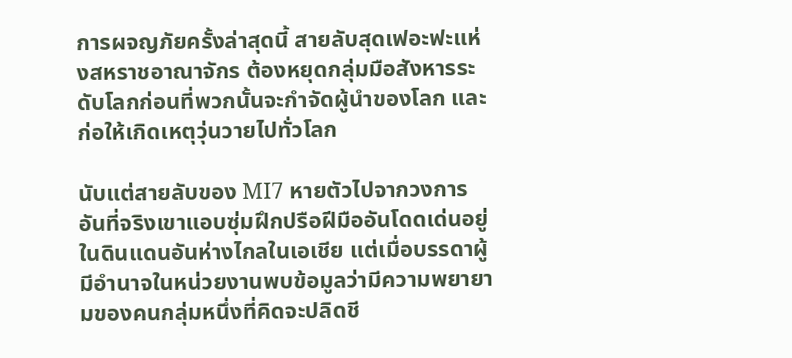การผจญภัยครั้งล่าสุดนี้ สายลับสุดเฟอะฟะแห่งสหราชอาณาจักร ต้องหยุดกลุ่มมือสังหารระดับโลกก่อนที่พวกนั้นจะกำจัดผู้นำของโลก และก่อให้เกิดเหตุวุ่นวายไปทั่วโลก

นับแต่สายลับของ MI7 หายตัวไปจากวงการ อันที่จริงเขาแอบซุ่มฝึกปรือฝีมืออันโดดเด่นอยู่ในดินแดนอันห่างไกลในเอเชีย แต่เมื่อบรรดาผู้มีอำนาจในหน่วยงานพบข้อมูลว่ามีความพยายามของคนกลุ่มหนึ่งที่คิดจะปลิดชี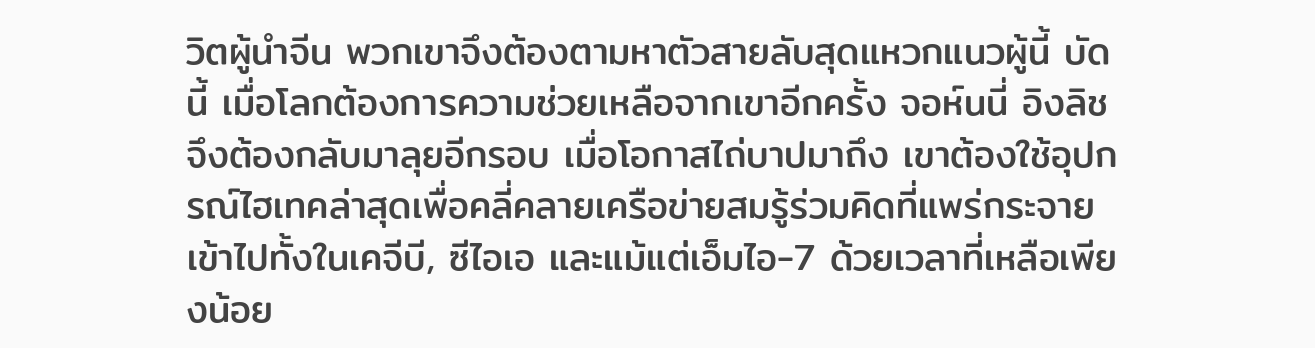วิตผู้นำจีน พวกเขาจึงต้องตามหาตัวสายลับสุดแหวกแนวผู้นี้ บัดนี้ เมื่อโลกต้องการความช่วยเหลือจากเขาอีกครั้ง จอห์นนี่ อิงลิช จึงต้องกลับมาลุยอีกรอบ เมื่อโอกาสไถ่บาปมาถึง เขาต้องใช้อุปกรณ์ไฮเทคล่าสุดเพื่อคลี่คลายเครือข่ายสมรู้ร่วมคิดที่แพร่กระจายเข้าไปทั้งในเคจีบี, ซีไอเอ และแม้แต่เอ็มไอ-7 ด้วยเวลาที่เหลือเพียงน้อย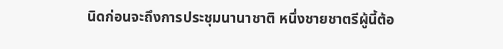นิดก่อนจะถึงการประชุมนานาชาติ หนึ่งชายชาตรีผู้นี้ต้อ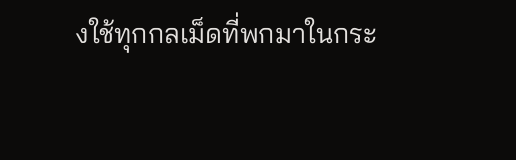งใช้ทุกกลเม็ดที่พกมาในกระ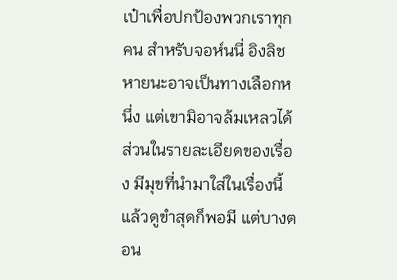เป๋าเพื่อปกป้องพวกเราทุกคน สำหรับจอห์นนี่ อิงลิช หายนะอาจเป็นทางเลือกหนึ่ง แต่เขามิอาจล้มเหลวได้
ส่วนในรายละเอียดของเรื่อง มีมุขที่นำมาใส่ในเรื่องนี้แล้วดูขำสุดก็พอมี แต่บางตอน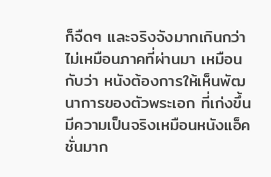ก็จืดๆ และจริงจังมากเกินกว่าไม่เหมือนภาคที่ผ่านมา เหมือนกับว่า หนังต้องการให้เห็นพัฒนาการของตัวพระเอก ที่เก่งขึ้น มีความเป็นจริงเหมือนหนังแอ็คชั่นมาก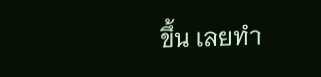ขึ้น เลยทำ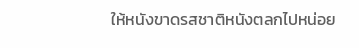ให้หนังขาดรสชาติหนังตลกไปหน่อย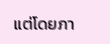แต่โดยภา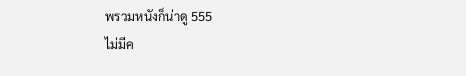พรวมหนังก็น่าดู 555
ไม่มีค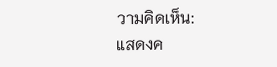วามคิดเห็น:
แสดงค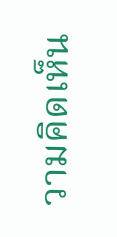วามคิดเห็น